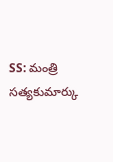SS: మంత్రి సత్యకుమార్కు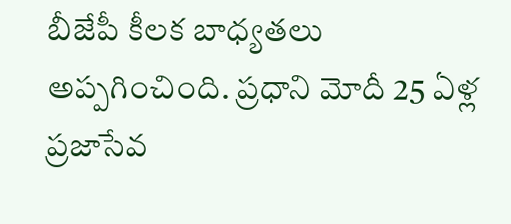బీజేపీ కీలక బాధ్యతలు అప్పగించింది. ప్రధాని మోదీ 25 ఏళ్ల ప్రజాసేవ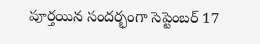పూర్తయిన సందర్భంగా సెప్టెంబర్ 17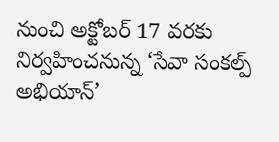నుంచి అక్టోబర్ 17 వరకు నిర్వహించనున్న ‘సేవా సంకల్ప్ అభియాన్’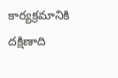కార్యక్రమానికి దక్షిణాది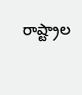రాష్ట్రాల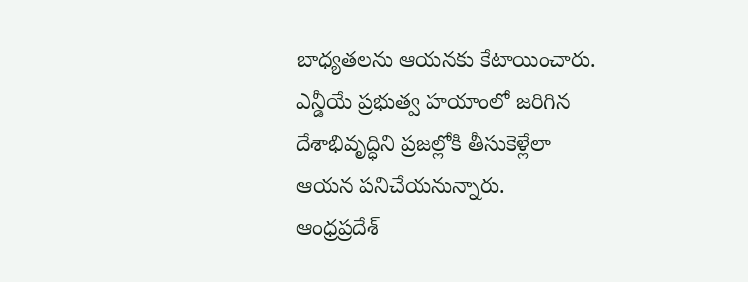బాధ్యతలను ఆయనకు కేటాయించారు. ఎన్డీయే ప్రభుత్వ హయాంలో జరిగిన దేశాభివృద్ధిని ప్రజల్లోకి తీసుకెళ్లేలా ఆయన పనిచేయనున్నారు.
ఆంధ్రప్రదేశ్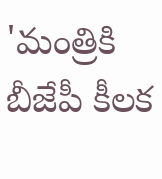'మంత్రికి బీజేపీ కీలక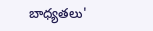బాధ్యతలు'